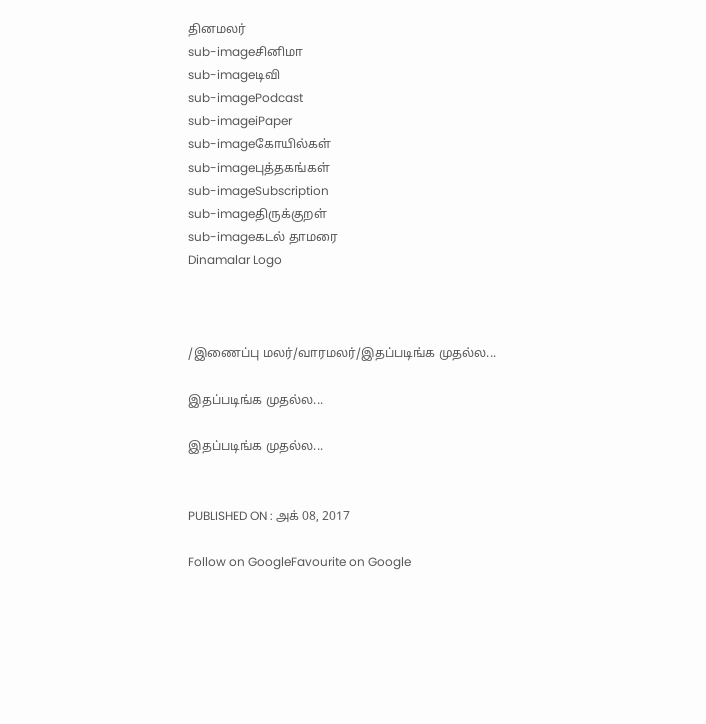தினமலர்
sub-imageசினிமா
sub-imageடிவி
sub-imagePodcast
sub-imageiPaper
sub-imageகோயில்கள்
sub-imageபுத்தகங்கள்
sub-imageSubscription
sub-imageதிருக்குறள்
sub-imageகடல் தாமரை
Dinamalar Logo



/இணைப்பு மலர்/வாரமலர்/இதப்படிங்க முதல்ல...

இதப்படிங்க முதல்ல...

இதப்படிங்க முதல்ல...


PUBLISHED ON : அக் 08, 2017

Follow on GoogleFavourite on Google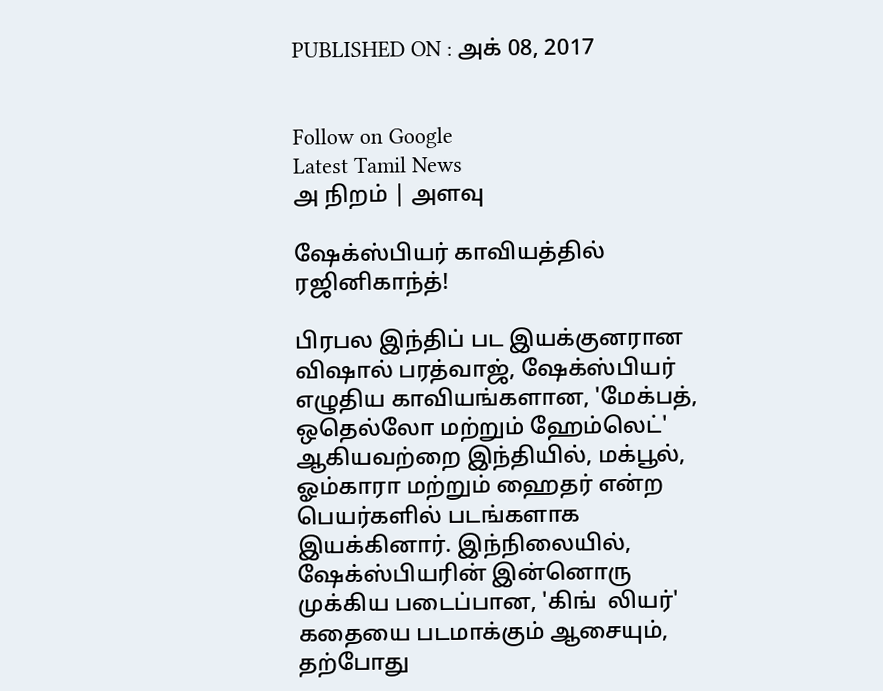PUBLISHED ON : அக் 08, 2017


Follow on Google
Latest Tamil News
அ நிறம் | அளவு

ஷேக்ஸ்பியர் காவியத்தில் ரஜினிகாந்த்!

பிரபல இந்திப் பட இயக்குனரான விஷால் பரத்வாஜ், ஷேக்ஸ்பியர் எழுதிய காவியங்களான, 'மேக்பத், ஒதெல்லோ மற்றும் ஹேம்லெட்' ஆகியவற்றை இந்தியில், மக்பூல், ஓம்காரா மற்றும் ஹைதர் என்ற பெயர்களில் படங்களாக இயக்கினார். இந்நிலையில், ஷேக்ஸ்பியரின் இன்னொரு முக்கிய படைப்பான, 'கிங்  லியர்' கதையை படமாக்கும் ஆசையும், தற்போது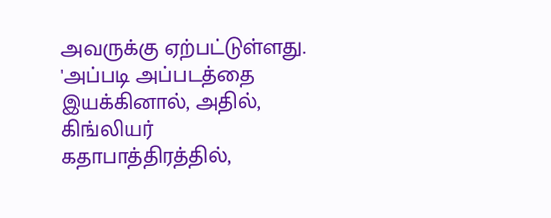அவருக்கு ஏற்பட்டுள்ளது. 'அப்படி அப்படத்தை இயக்கினால், அதில், கிங்லியர் கதாபாத்திரத்தில்,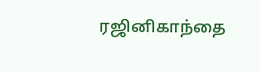ரஜினிகாந்தை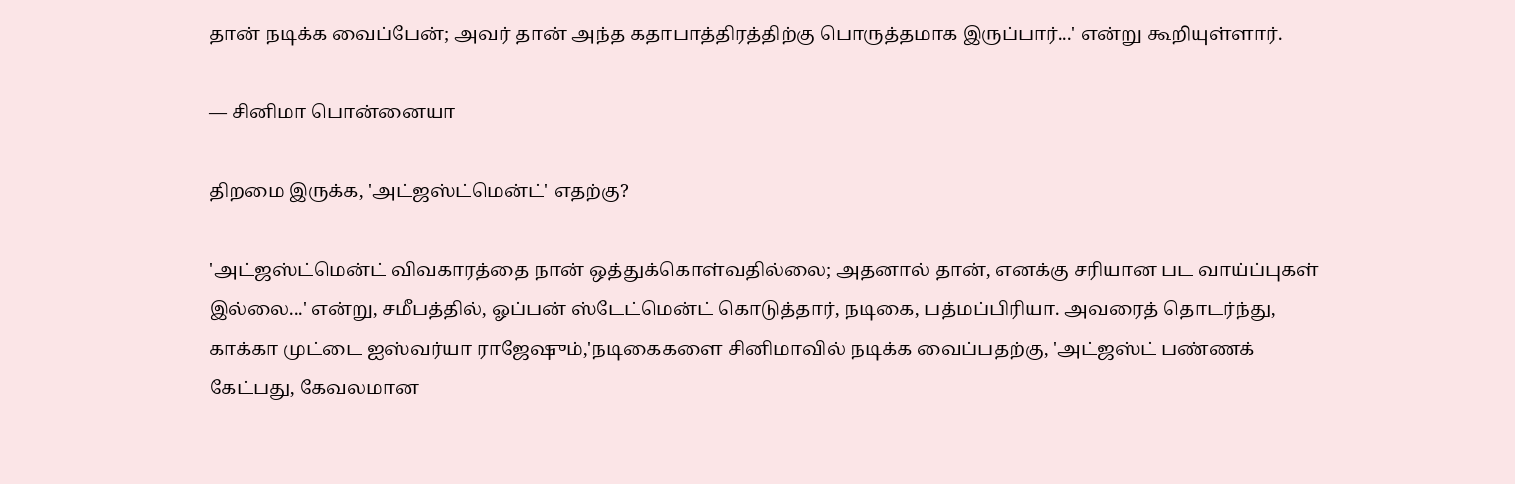தான் நடிக்க வைப்பேன்; அவர் தான் அந்த கதாபாத்திரத்திற்கு பொருத்தமாக இருப்பார்...' என்று கூறியுள்ளார்.

— சினிமா பொன்னையா

திறமை இருக்க, 'அட்ஜஸ்ட்மென்ட்' எதற்கு?

'அட்ஜஸ்ட்மென்ட் விவகாரத்தை நான் ஒத்துக்கொள்வதில்லை; அதனால் தான், எனக்கு சரியான பட வாய்ப்புகள் இல்லை...' என்று, சமீபத்தில், ஓப்பன் ஸ்டேட்மென்ட் கொடுத்தார், நடிகை, பத்மப்பிரியா. அவரைத் தொடர்ந்து, காக்கா முட்டை ஐஸ்வர்யா ராஜேஷும்,'நடிகைகளை சினிமாவில் நடிக்க வைப்பதற்கு, 'அட்ஜஸ்ட் பண்ணக் கேட்பது, கேவலமான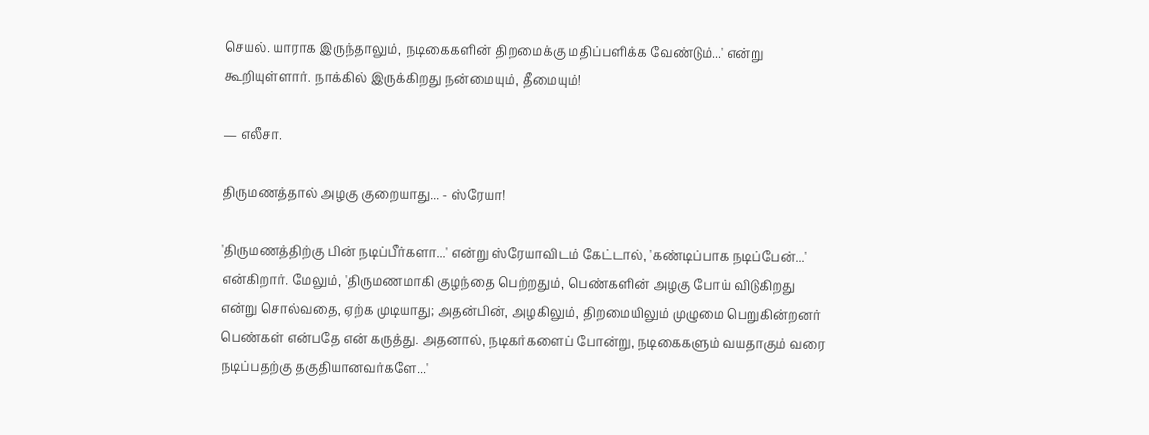செயல். யாராக இருந்தாலும், நடிகைகளின் திறமைக்கு மதிப்பளிக்க வேண்டும்...' என்று கூறியுள்ளார். நாக்கில் இருக்கிறது நன்மையும், தீமையும்!

— எலீசா.

திருமணத்தால் அழகு குறையாது... - ஸ்ரேயா!

'திருமணத்திற்கு பின் நடிப்பீர்களா...' என்று ஸ்ரேயாவிடம் கேட்டால், 'கண்டிப்பாக நடிப்பேன்...' என்கிறார். மேலும், 'திருமணமாகி குழந்தை பெற்றதும், பெண்களின் அழகு போய் விடுகிறது என்று சொல்வதை, ஏற்க முடியாது; அதன்பின், அழகிலும், திறமையிலும் முழுமை பெறுகின்றனர் பெண்கள் என்பதே என் கருத்து. அதனால், நடிகர்களைப் போன்று, நடிகைகளும் வயதாகும் வரை நடிப்பதற்கு தகுதியானவர்களே...'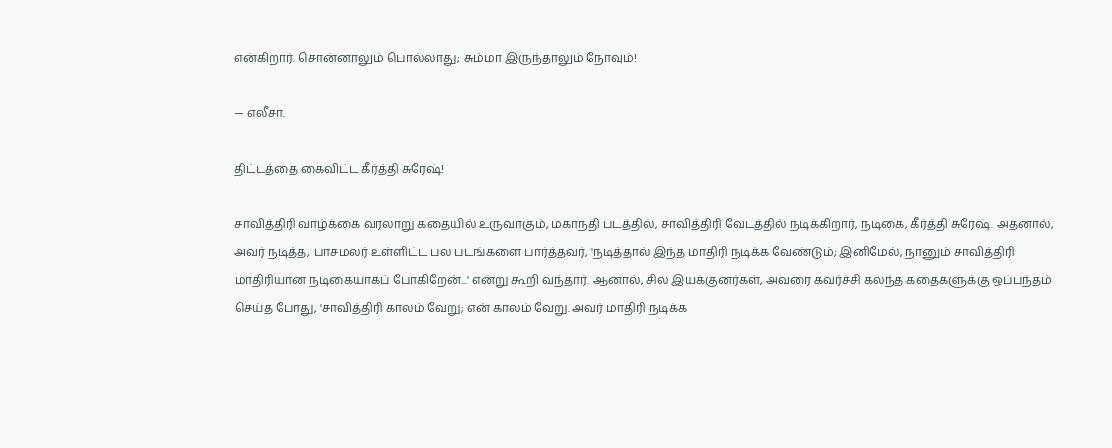என்கிறார். சொன்னாலும் பொல்லாது; சும்மா இருந்தாலும் நோவும்!

— எலீசா.

திட்டத்தை கைவிட்ட கீர்த்தி சுரேஷ்!

சாவித்திரி வாழ்க்கை வரலாறு கதையில் உருவாகும், மகாநதி படத்தில், சாவித்திரி வேடத்தில் நடிக்கிறார், நடிகை, கீர்த்தி சுரேஷ். அதனால், அவர் நடித்த, பாசமலர் உள்ளிட்ட பல படங்களை பார்த்தவர், 'நடித்தால் இந்த மாதிரி நடிக்க வேண்டும்; இனிமேல், நானும் சாவித்திரி மாதிரியான நடிகையாகப் போகிறேன்...' என்று கூறி வந்தார். ஆனால், சில இயக்குனர்கள், அவரை கவர்ச்சி கலந்த கதைகளுக்கு ஒப்பந்தம் செய்த போது, 'சாவித்திரி காலம் வேறு; என் காலம் வேறு. அவர் மாதிரி நடிக்க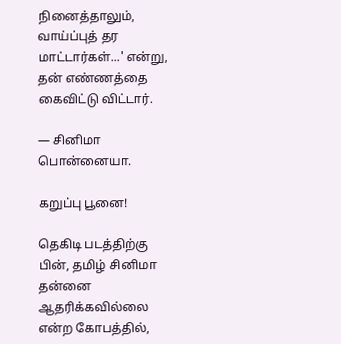நினைத்தாலும், வாய்ப்புத் தர மாட்டார்கள்...' என்று, தன் எண்ணத்தை கைவிட்டு விட்டார்.

— சினிமா பொன்னையா.

கறுப்பு பூனை!

தெகிடி படத்திற்கு பின், தமிழ் சினிமா தன்னை ஆதரிக்கவில்லை என்ற கோபத்தில்,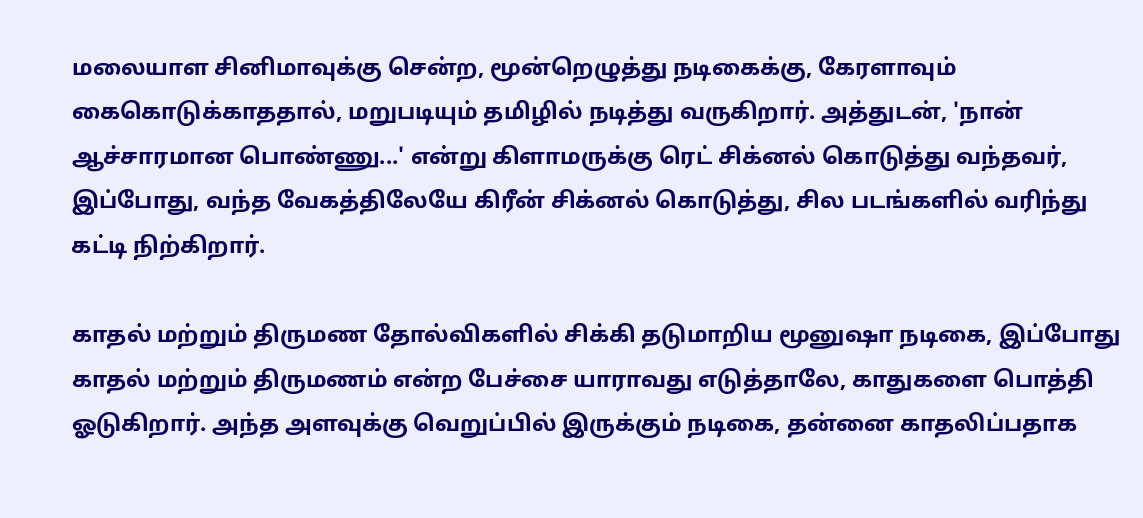மலையாள சினிமாவுக்கு சென்ற, மூன்றெழுத்து நடிகைக்கு, கேரளாவும் கைகொடுக்காததால், மறுபடியும் தமிழில் நடித்து வருகிறார். அத்துடன், 'நான் ஆச்சாரமான பொண்ணு...' என்று கிளாமருக்கு ரெட் சிக்னல் கொடுத்து வந்தவர், இப்போது, வந்த வேகத்திலேயே கிரீன் சிக்னல் கொடுத்து, சில படங்களில் வரிந்து கட்டி நிற்கிறார்.

காதல் மற்றும் திருமண தோல்விகளில் சிக்கி தடுமாறிய மூனுஷா நடிகை, இப்போது காதல் மற்றும் திருமணம் என்ற பேச்சை யாராவது எடுத்தாலே, காதுகளை பொத்தி ஓடுகிறார். அந்த அளவுக்கு வெறுப்பில் இருக்கும் நடிகை, தன்னை காதலிப்பதாக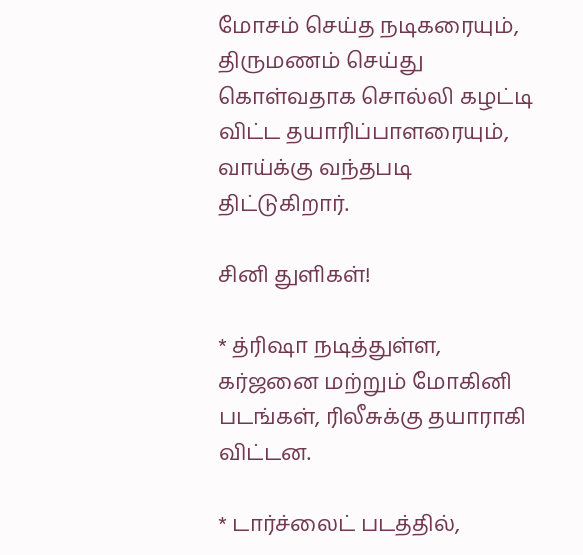மோசம் செய்த நடிகரையும், திருமணம் செய்து கொள்வதாக சொல்லி கழட்டி விட்ட தயாரிப்பாளரையும், வாய்க்கு வந்தபடி திட்டுகிறார்.

சினி துளிகள்!

* த்ரிஷா நடித்துள்ள, கர்ஜனை மற்றும் மோகினி படங்கள், ரிலீசுக்கு தயாராகி விட்டன.

* டார்ச்லைட் படத்தில்,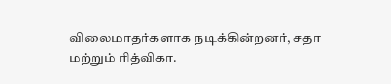விலைமாதர்களாக நடிக்கின்றனர், சதா மற்றும் ரித்விகா.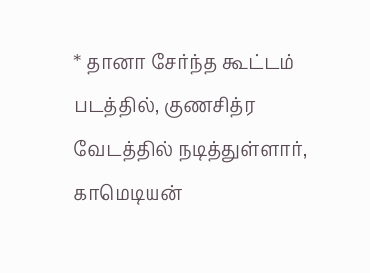* தானா சேர்ந்த கூட்டம் படத்தில், குணசித்ர வேடத்தில் நடித்துள்ளார், காமெடியன்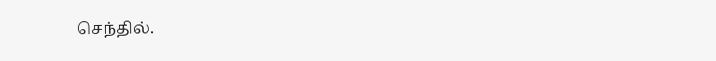செந்தில்.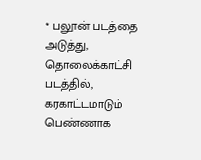* பலூன் படத்தை அடுத்து, தொலைக்காட்சி படத்தில், கரகாட்டமாடும் பெண்ணாக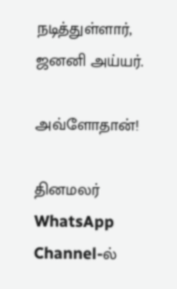நடித்துள்ளார், ஜனனி அய்யர்.

அவ்ளோதான்!

தினமலர் WhatsApp Channel-ல்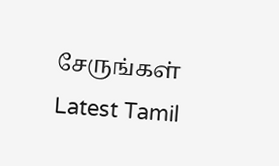சேருங்கள்
Latest Tamil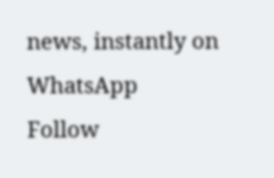news, instantly on WhatsApp
Follow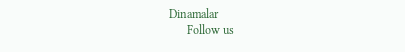Dinamalar
      Follow us